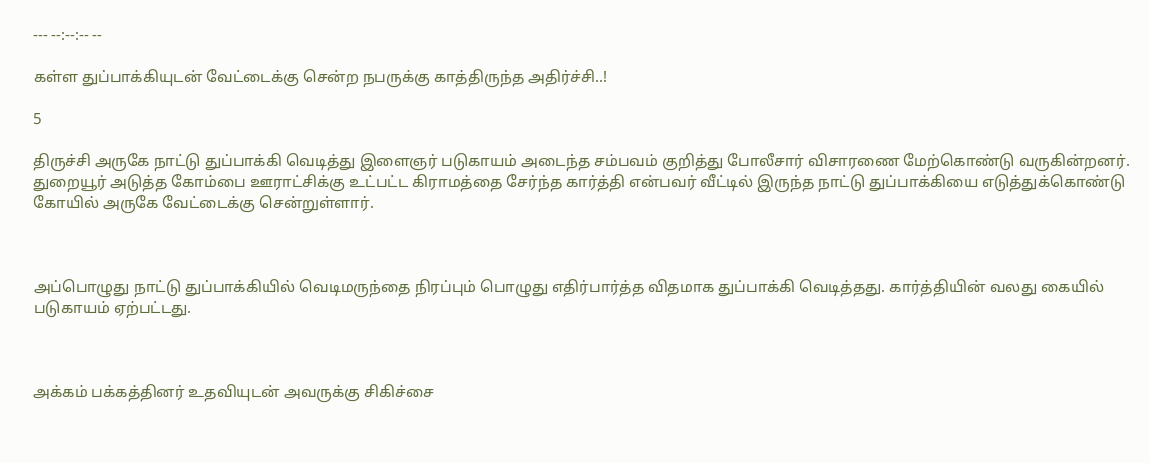--- --:--:-- --

கள்ள துப்பாக்கியுடன் வேட்டைக்கு சென்ற நபருக்கு காத்திருந்த அதிர்ச்சி..!

5

திருச்சி அருகே நாட்டு துப்பாக்கி வெடித்து இளைஞர் படுகாயம் அடைந்த சம்பவம் குறித்து போலீசார் விசாரணை மேற்கொண்டு வருகின்றனர். துறையூர் அடுத்த கோம்பை ஊராட்சிக்கு உட்பட்ட கிராமத்தை சேர்ந்த கார்த்தி என்பவர் வீட்டில் இருந்த நாட்டு துப்பாக்கியை எடுத்துக்கொண்டு கோயில் அருகே வேட்டைக்கு சென்றுள்ளார்.



அப்பொழுது நாட்டு துப்பாக்கியில் வெடிமருந்தை நிரப்பும் பொழுது எதிர்பார்த்த விதமாக துப்பாக்கி வெடித்தது. கார்த்தியின் வலது கையில் படுகாயம் ஏற்பட்டது.



அக்கம் பக்கத்தினர் உதவியுடன் அவருக்கு சிகிச்சை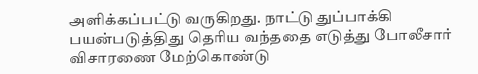அளிக்கப்பட்டு வருகிறது. நாட்டு துப்பாக்கி பயன்படுத்திது தெரிய வந்ததை எடுத்து போலீசார் விசாரணை மேற்கொண்டு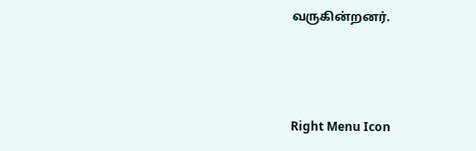வருகின்றனர்.



Right Menu Icon